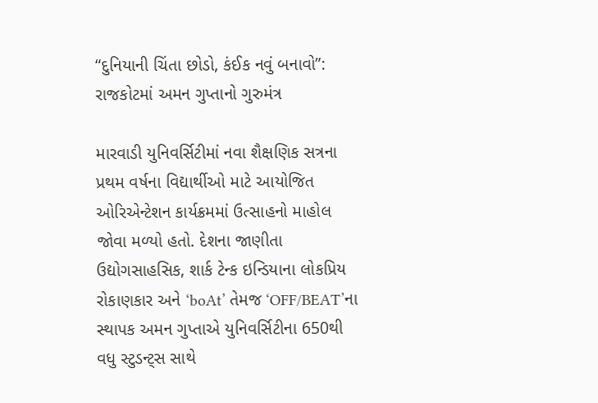“દુનિયાની ચિંતા છોડો, કંઈક નવું બનાવો”: રાજકોટમાં અમન ગુપ્તાનો ગુરુમંત્ર

મારવાડી યુનિવર્સિટીમાં નવા શૈક્ષણિક સત્રના પ્રથમ વર્ષના વિદ્યાર્થીઓ માટે આયોજિત ઓરિએન્ટેશન કાર્યક્રમમાં ઉત્સાહનો માહોલ જોવા મળ્યો હતો. દેશના જાણીતા ઉદ્યોગસાહસિક, શાર્ક ટેન્ક ઇન્ડિયાના લોકપ્રિય રોકાણકાર અને ‘boAt’ તેમજ ‘OFF/BEAT’ના સ્થાપક અમન ગુપ્તાએ યુનિવર્સિટીના 650થી વધુ સ્ટુડન્ટ્સ સાથે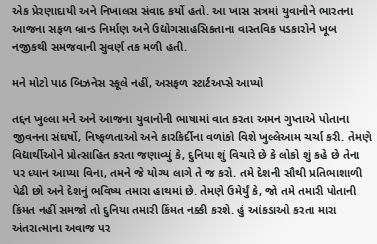એક પ્રેરણાદાયી અને નિખાલસ સંવાદ કર્યો હતો. આ ખાસ સત્રમાં યુવાનોને ભારતના આજના સફળ બ્રાન્ડ નિર્માણ અને ઉદ્યોગસાહસિકતાના વાસ્તવિક પડકારોને ખૂબ નજીકથી સમજવાની સુવર્ણ તક મળી હતી.

મને મોટો પાઠ બિઝનેસ સ્કૂલે નહીં, અસફળ સ્ટાર્ટઅપ્સે આપ્યો

તદ્દન ખુલ્લા મને અને આજના યુવાનોની ભાષામાં વાત કરતા અમન ગુપ્તાએ પોતાના જીવનના સંઘર્ષો, નિષ્ફળતાઓ અને કારકિર્દીના વળાંકો વિશે ખુલ્લેઆમ ચર્ચા કરી. તેમણે વિદ્યાર્થીઓને પ્રોત્સાહિત કરતા જણાવ્યું કે, દુનિયા શું વિચારે છે કે લોકો શું કહે છે તેના પર ધ્યાન આપ્યા વિના, તમને જે યોગ્ય લાગે તે જ કરો. તમે દેશની સૌથી પ્રતિભાશાળી પેઢી છો અને દેશનું ભવિષ્ય તમારા હાથમાં છે. તેમણે ઉમેર્યું કે, જો તમે તમારી પોતાની કિંમત નહીં સમજો તો દુનિયા તમારી કિંમત નક્કી કરશે. હું આંકડાઓ કરતા મારા અંતરાત્માના અવાજ પર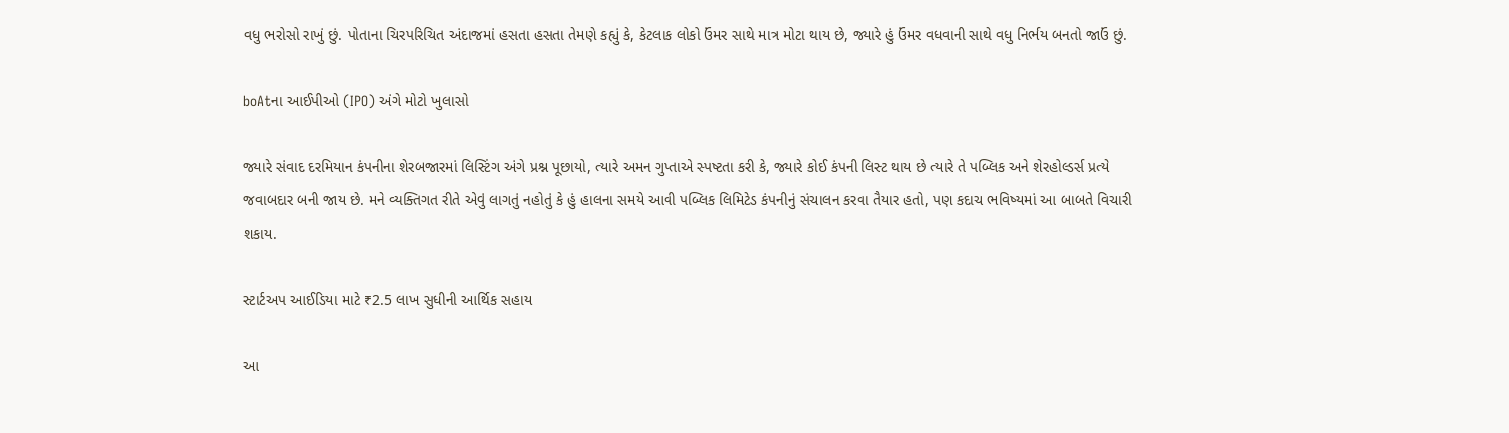વધુ ભરોસો રાખું છું. પોતાના ચિરપરિચિત અંદાજમાં હસતા હસતા તેમણે કહ્યું કે, કેટલાક લોકો ઉંમર સાથે માત્ર મોટા થાય છે, જ્યારે હું ઉંમર વધવાની સાથે વધુ નિર્ભય બનતો જાઉં છું.

boAtના આઈપીઓ (IPO) અંગે મોટો ખુલાસો

જ્યારે સંવાદ દરમિયાન કંપનીના શેરબજારમાં લિસ્ટિંગ અંગે પ્રશ્ન પૂછાયો, ત્યારે અમન ગુપ્તાએ સ્પષ્ટતા કરી કે, જ્યારે કોઈ કંપની લિસ્ટ થાય છે ત્યારે તે પબ્લિક અને શેરહોલ્ડર્સ પ્રત્યે જવાબદાર બની જાય છે. મને વ્યક્તિગત રીતે એવું લાગતું નહોતું કે હું હાલના સમયે આવી પબ્લિક લિમિટેડ કંપનીનું સંચાલન કરવા તૈયાર હતો, પણ કદાચ ભવિષ્યમાં આ બાબતે વિચારી શકાય.

સ્ટાર્ટઅપ આઈડિયા માટે ₹2.5 લાખ સુધીની આર્થિક સહાય

આ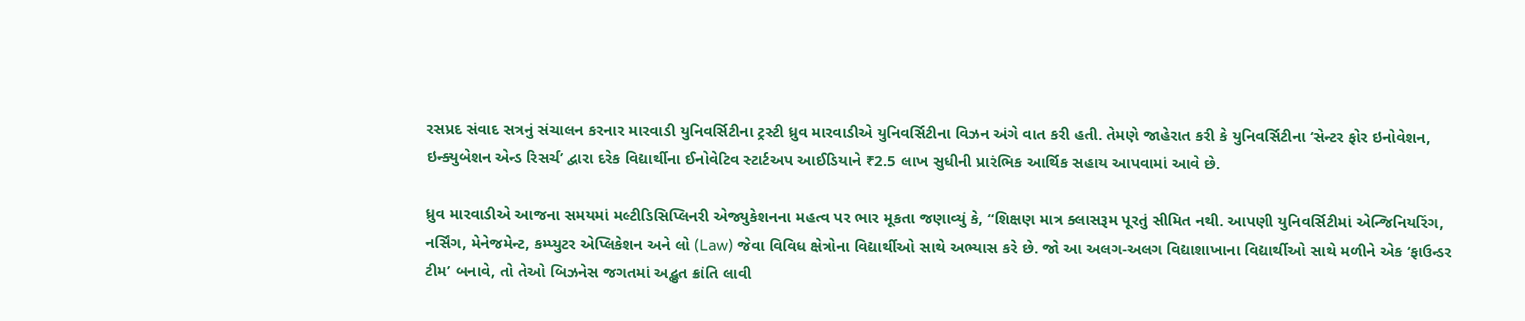રસપ્રદ સંવાદ સત્રનું સંચાલન કરનાર મારવાડી યુનિવર્સિટીના ટ્રસ્ટી ધ્રુવ મારવાડીએ યુનિવર્સિટીના વિઝન અંગે વાત કરી હતી. તેમણે જાહેરાત કરી કે યુનિવર્સિટીના ‘સેન્ટર ફોર ઇનોવેશન, ઇન્ક્યુબેશન એન્ડ રિસર્ચ’ દ્વારા દરેક વિદ્યાર્થીના ઈનોવેટિવ સ્ટાર્ટઅપ આઈડિયાને ₹2.5 લાખ સુધીની પ્રારંભિક આર્થિક સહાય આપવામાં આવે છે.

ધ્રુવ મારવાડીએ આજના સમયમાં મલ્ટીડિસિપ્લિનરી એજ્યુકેશનના મહત્વ પર ભાર મૂકતા જણાવ્યું કે, “શિક્ષણ માત્ર ક્લાસરૂમ પૂરતું સીમિત નથી. આપણી યુનિવર્સિટીમાં એન્જિનિયરિંગ, નર્સિંગ, મેનેજમેન્ટ, કમ્પ્યુટર એપ્લિકેશન અને લો (Law) જેવા વિવિધ ક્ષેત્રોના વિદ્યાર્થીઓ સાથે અભ્યાસ કરે છે. જો આ અલગ-અલગ વિદ્યાશાખાના વિદ્યાર્થીઓ સાથે મળીને એક ‘ફાઉન્ડર ટીમ’ બનાવે, તો તેઓ બિઝનેસ જગતમાં અદ્ભુત ક્રાંતિ લાવી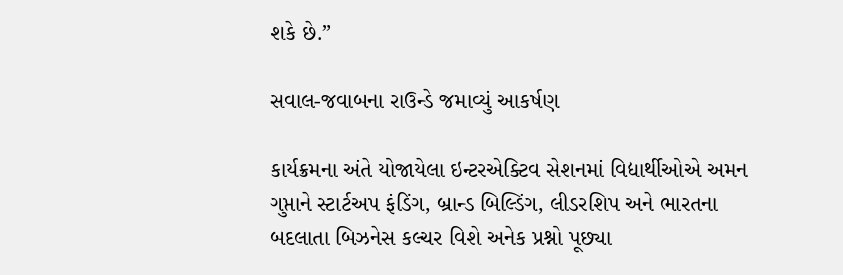શકે છે.”

સવાલ-જવાબના રાઉન્ડે જમાવ્યું આકર્ષણ

કાર્યક્રમના અંતે યોજાયેલા ઇન્ટરએક્ટિવ સેશનમાં વિદ્યાર્થીઓએ અમન ગુપ્તાને સ્ટાર્ટઅપ ફંડિંગ, બ્રાન્ડ બિલ્ડિંગ, લીડરશિપ અને ભારતના બદલાતા બિઝનેસ કલ્ચર વિશે અનેક પ્રશ્નો પૂછ્યા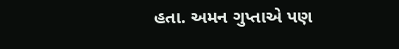હતા. અમન ગુપ્તાએ પણ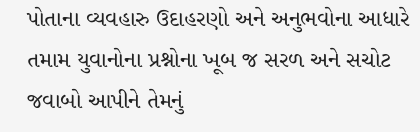પોતાના વ્યવહારુ ઉદાહરણો અને અનુભવોના આધારે તમામ યુવાનોના પ્રશ્નોના ખૂબ જ સરળ અને સચોટ જવાબો આપીને તેમનું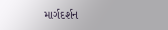માર્ગદર્શન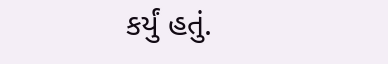કર્યું હતું.